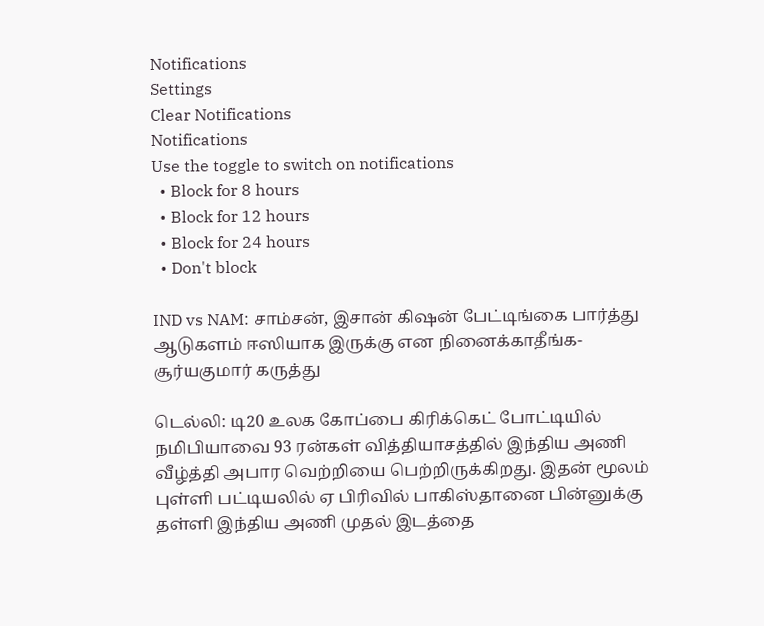Notifications
Settings
Clear Notifications
Notifications
Use the toggle to switch on notifications
  • Block for 8 hours
  • Block for 12 hours
  • Block for 24 hours
  • Don't block

IND vs NAM: சாம்சன், இசான் கிஷன் பேட்டிங்கை பார்த்து ஆடுகளம் ஈஸியாக இருக்கு என நினைக்காதீங்க-சூர்யகுமார் கருத்து

டெல்லி: டி20 உலக கோப்பை கிரிக்கெட் போட்டியில் நமிபியாவை 93 ரன்கள் வித்தியாசத்தில் இந்திய அணி வீழ்த்தி அபார வெற்றியை பெற்றிருக்கிறது. இதன் மூலம் புள்ளி பட்டியலில் ஏ பிரிவில் பாகிஸ்தானை பின்னுக்கு தள்ளி இந்திய அணி முதல் இடத்தை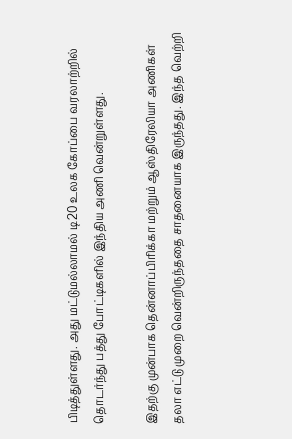பிடித்துள்ளது. அது மட்டுமல்லாமல் டி20 உலக கோப்பை வரலாற்றில் தொடர்ந்து பத்து போட்டிகளில் இந்திய அணி வென்றுள்ளது.

இதற்கு முன்பாக தென்னாப்பிரிக்கா மற்றும் ஆஸ்திரேலியா அணிகள் தலா எட்டு முறை வென்றிருந்ததை சாதனையாக இருந்தது. இந்த வெற்றி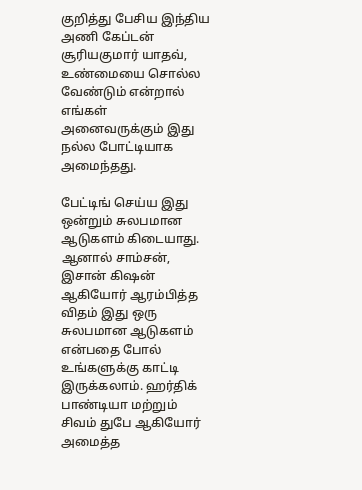குறித்து பேசிய இந்திய அணி கேப்டன் சூரியகுமார் யாதவ், உண்மையை சொல்ல வேண்டும் என்றால் எங்கள் அனைவருக்கும் இது நல்ல போட்டியாக அமைந்தது.

பேட்டிங் செய்ய இது ஒன்றும் சுலபமான ஆடுகளம் கிடையாது. ஆனால் சாம்சன், இசான் கிஷன் ஆகியோர் ஆரம்பித்த விதம் இது ஒரு சுலபமான ஆடுகளம் என்பதை போல் உங்களுக்கு காட்டி இருக்கலாம். ஹர்திக் பாண்டியா மற்றும் சிவம் துபே ஆகியோர் அமைத்த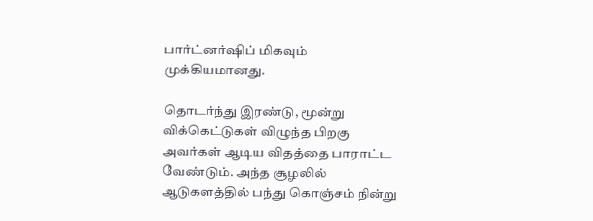பார்ட்னர்ஷிப் மிகவும் முக்கியமானது.

தொடர்ந்து இரண்டு, மூன்று விக்கெட்டுகள் விழுந்த பிறகு அவர்கள் ஆடிய விதத்தை பாராட்ட வேண்டும். அந்த சூழலில் ஆடுகளத்தில் பந்து கொஞ்சம் நின்று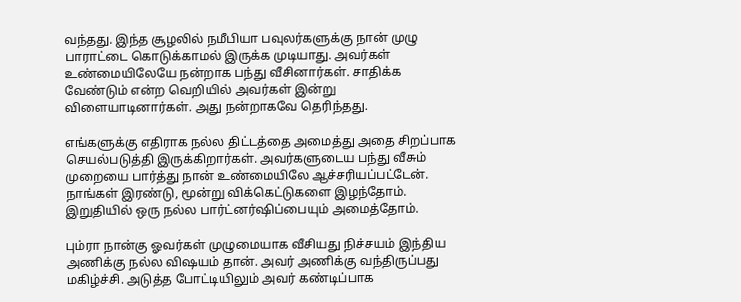வந்தது. இந்த சூழலில் நமீபியா பவுலர்களுக்கு நான் முழு பாராட்டை கொடுக்காமல் இருக்க முடியாது. அவர்கள் உண்மையிலேயே நன்றாக பந்து வீசினார்கள். சாதிக்க வேண்டும் என்ற வெறியில் அவர்கள் இன்று விளையாடினார்கள். அது நன்றாகவே தெரிந்தது.

எங்களுக்கு எதிராக நல்ல திட்டத்தை அமைத்து அதை சிறப்பாக செயல்படுத்தி இருக்கிறார்கள். அவர்களுடைய பந்து வீசும் முறையை பார்த்து நான் உண்மையிலே ஆச்சரியப்பட்டேன். நாங்கள் இரண்டு, மூன்று விக்கெட்டுகளை இழந்தோம். இறுதியில் ஒரு நல்ல பார்ட்னர்ஷிப்பையும் அமைத்தோம்.

பும்ரா நான்கு ஓவர்கள் முழுமையாக வீசியது நிச்சயம் இந்திய அணிக்கு நல்ல விஷயம் தான். அவர் அணிக்கு வந்திருப்பது மகிழ்ச்சி. அடுத்த போட்டியிலும் அவர் கண்டிப்பாக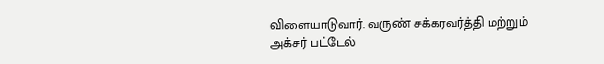விளையாடுவார். வருண் சக்கரவர்த்தி மற்றும் அக்சர் பட்டேல்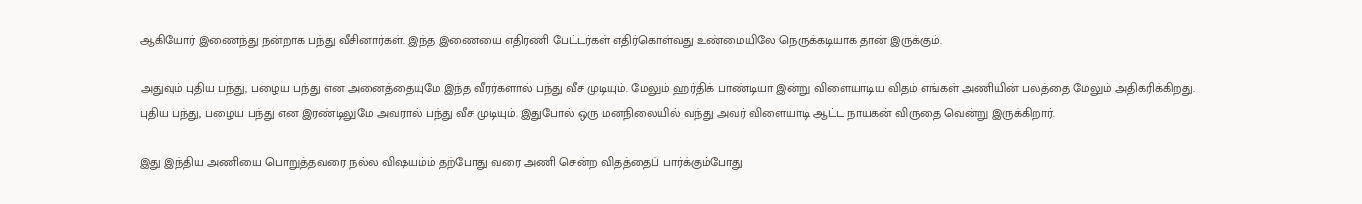ஆகியோர் இணைந்து நன்றாக பந்து வீசினார்கள். இந்த இணையை எதிரணி பேட்டர்கள் எதிர்கொள்வது உண்மையிலே நெருக்கடியாக தான் இருக்கும்.

அதுவும் புதிய பந்து, பழைய பந்து என அனைத்தையுமே இந்த வீரர்களால் பந்து வீச முடியும். மேலும் ஹர்திக் பாண்டியா இன்று விளையாடிய விதம் எங்கள் அணியின் பலத்தை மேலும் அதிகரிக்கிறது. புதிய பந்து, பழைய பந்து என இரண்டிலுமே அவரால் பந்து வீச முடியும். இதுபோல் ஒரு மனநிலையில் வந்து அவர் விளையாடி ஆட்ட நாயகன் விருதை வென்று இருக்கிறார்.

இது இந்திய அணியை பொறுத்தவரை நல்ல விஷயம்ம் தற்போது வரை அணி சென்ற விதத்தைப் பார்க்கும்போது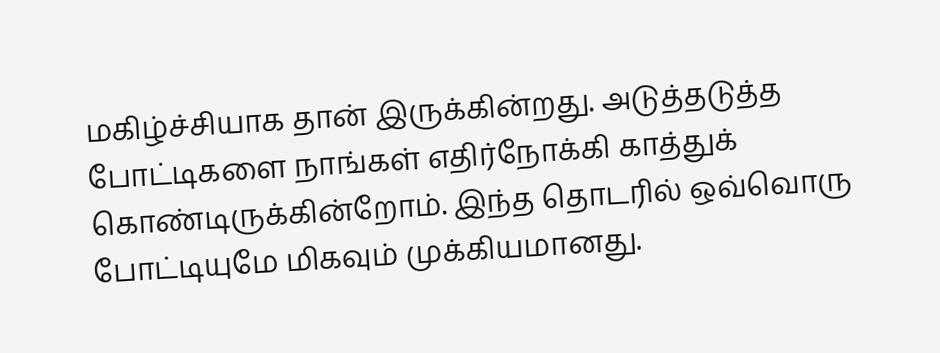மகிழ்ச்சியாக தான் இருக்கின்றது. அடுத்தடுத்த போட்டிகளை நாங்கள் எதிர்நோக்கி காத்துக் கொண்டிருக்கின்றோம். இந்த தொடரில் ஒவ்வொரு போட்டியுமே மிகவும் முக்கியமானது.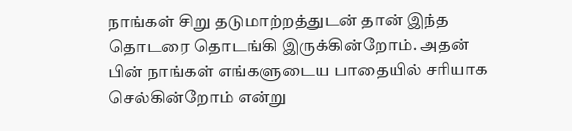நாங்கள் சிறு தடுமாற்றத்துடன் தான் இந்த தொடரை தொடங்கி இருக்கின்றோம். அதன் பின் நாங்கள் எங்களுடைய பாதையில் சரியாக செல்கின்றோம் என்று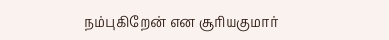நம்புகிறேன் என சூரியகுமார்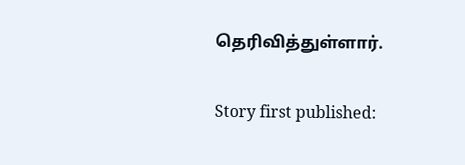தெரிவித்துள்ளார்.

Story first published: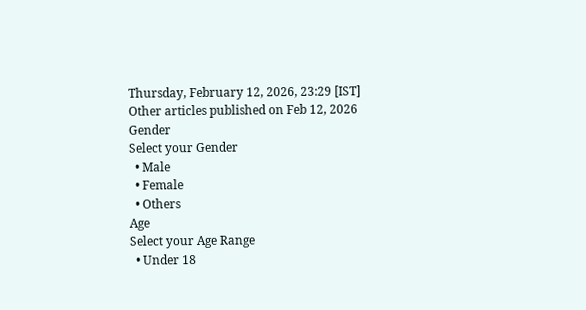Thursday, February 12, 2026, 23:29 [IST]
Other articles published on Feb 12, 2026
Gender
Select your Gender
  • Male
  • Female
  • Others
Age
Select your Age Range
  • Under 18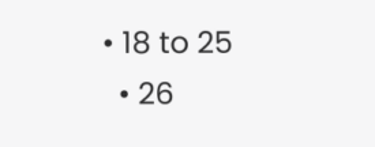• 18 to 25
  • 26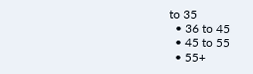to 35
  • 36 to 45
  • 45 to 55
  • 55+